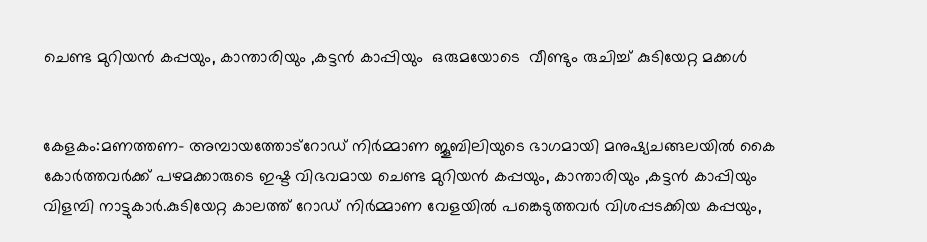ചെണ്ട മുറിയൻ കപ്പയും, കാന്താരിയും ,കട്ടൻ കാപ്പിയും  ഒരുമയോടെ  വീണ്ടും രുചിച്ച് കുടിയേറ്റ മക്കൾ


കേളകം:മണത്തണ- അമ്പായത്തോട്റോഡ് നിർമ്മാണ ജൂബിലിയുടെ ഭാഗമായി മനുഷ്യചങ്ങലയിൽ കൈ കോർത്തവർക്ക് പഴമക്കാരുടെ ഇഷ്ട വിഭവമായ ചെണ്ട മുറിയൻ കപ്പയും, കാന്താരിയും ,കട്ടൻ കാപ്പിയും വിളമ്പി നാട്ടുകാർ.കുടിയേറ്റ കാലത്ത് റോഡ് നിർമ്മാണ വേളയിൽ പങ്കെടുത്തവർ വിശപ്പടക്കിയ കപ്പയും,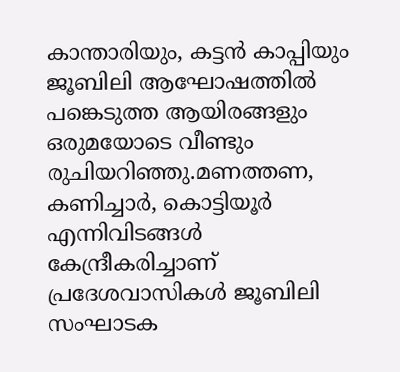കാന്താരിയും, കട്ടൻ കാപ്പിയും ജൂബിലി ആഘോഷത്തിൽ പങ്കെടുത്ത ആയിരങ്ങളും ഒരുമയോടെ വീണ്ടും രുചിയറിഞ്ഞു.മണത്തണ, കണിച്ചാർ, കൊട്ടിയൂർ എന്നിവിടങ്ങൾ കേന്ദ്രീകരിച്ചാണ് പ്രദേശവാസികൾ ജൂബിലി സംഘാടക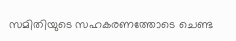സമിതിയുടെ സഹകരണത്തോടെ ചെണ്ട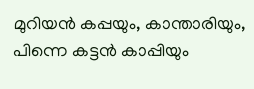മുറിയൻ കപ്പയും, കാന്താരിയും, പിന്നെ കട്ടൻ കാപ്പിയും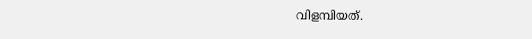വിളമ്പിയത്.